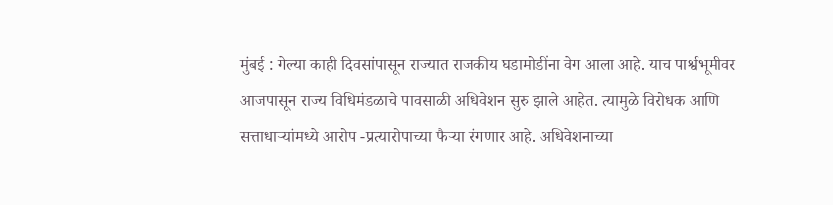मुंबई : गेल्या काही दिवसांपासून राज्यात राजकीय घडामोडींना वेग आला आहे. याच पार्श्वभूमीवर आजपासून राज्य विधिमंडळाचे पावसाळी अधिवेशन सुरु झाले आहेत. त्यामुळे विरोधक आणि सत्ताधाऱ्यांमध्ये आरोप -प्रत्यारोपाच्या फैऱ्या रंगणार आहे. अधिवेशनाच्या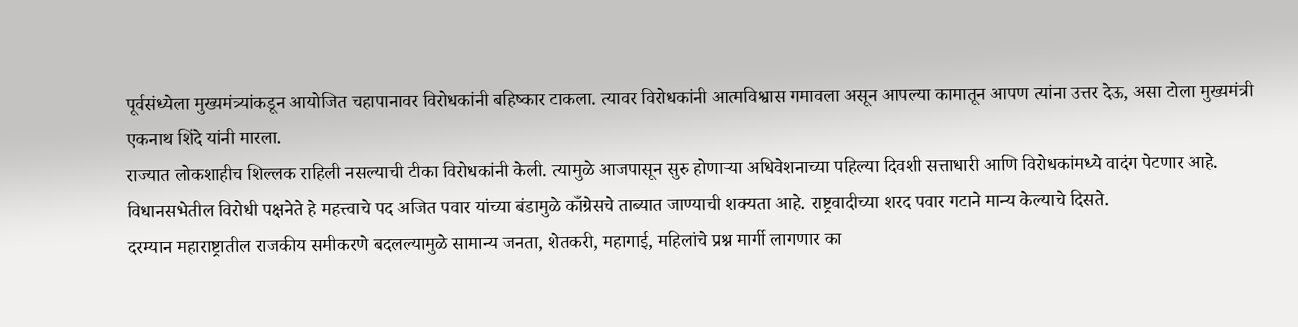पूर्वसंध्येला मुख्यमंत्र्यांकडून आयोजित चहापानावर विरोधकांनी बहिष्कार टाकला. त्यावर विरोधकांनी आत्मविश्वास गमावला असून आपल्या कामातून आपण त्यांना उत्तर देऊ, असा टोला मुख्यमंत्री एकनाथ शिंदे यांनी मारला.
राज्यात लोकशाहीच शिल्लक राहिली नसल्याची टीका विरोधकांनी केली. त्यामुळे आजपासून सुरु होणाऱ्या अधिवेशनाच्या पहिल्या दिवशी सत्ताधारी आणि विरोधकांमध्ये वादंग पेटणार आहे. विधानसभेतील विरोधी पक्षनेते हे महत्त्वाचे पद अजित पवार यांच्या बंडामुळे काँग्रेसचे ताब्यात जाण्याची शक्यता आहे. राष्ट्रवादीच्या शरद पवार गटाने मान्य केल्याचे दिसते.
दरम्यान महाराष्ट्रातील राजकीय समीकरणे बदलल्यामुळे सामान्य जनता, शेतकरी, महागाई, महिलांचे प्रश्न मार्गी लागणार का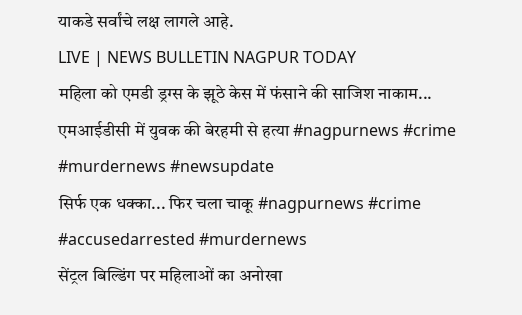याकडे सर्वांचे लक्ष लागले आहे.
LIVE | NEWS BULLETIN NAGPUR TODAY
महिला को एमडी ड्रग्स के झूठे केस में फंसाने की साजिश नाकाम...
एमआईडीसी में युवक की बेरहमी से हत्या #nagpurnews #crime #murdernews #newsupdate
सिर्फ एक धक्का... फिर चला चाकू #nagpurnews #crime #accusedarrested #murdernews
सेंट्रल बिल्डिंग पर महिलाओं का अनोखा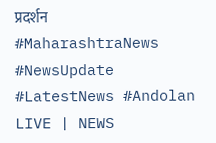प्रदर्शन #MaharashtraNews #NewsUpdate #LatestNews #Andolan
LIVE | NEWS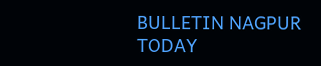BULLETIN NAGPUR TODAY